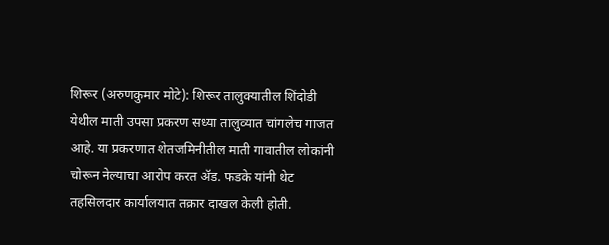शिरूर (अरुणकुमार मोटे): शिरूर तालुक्यातील शिंदोडी येथील माती उपसा प्रकरण सध्या तालुव्यात चांगलेच गाजत आहे. या प्रकरणात शेतजमिनीतील माती गावातील लोकांनी चोरून नेल्याचा आरोप करत ॲड. फडके यांनी थेट तहसिलदार कार्यालयात तक्रार दाखल केली होती.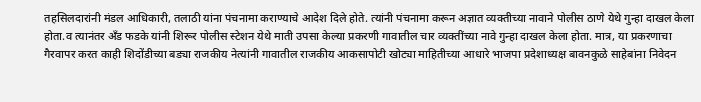तहसिलदारांनी मंडल आधिकारी, तलाठी यांना पंचनामा कराण्याचे आदेश दिले होते. त्यांनी पंचनामा करून अज्ञात व्यक्तीच्या नावाने पोलीस ठाणे येथे गुन्हा दाखल केला होता.व त्यानंतर अँड फडके यांनी शिरूर पोलीस स्टेशन येथे माती उपसा केल्या प्रकरणी गावातील चार व्यक्तींच्या नावे गुन्हा दाखल केला होता. मात्र, या प्रकरणाचा गैरवापर करत काही शिदोंडीच्या बड्या राजकीय नेत्यांनी गावातील राजकीय आकसापोटी खोट्या माहितीच्या आधारे भाजपा प्रदेशाध्यक्ष बावनकुळे साहेबांना निवेदन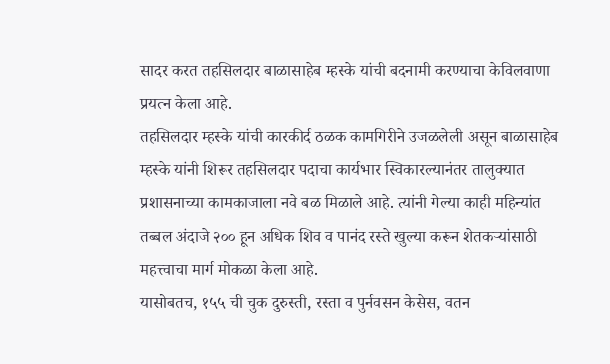सादर करत तहसिलदार बाळासाहेब म्हस्के यांची बदनामी करण्याचा केविलवाणा प्रयत्न केला आहे.
तहसिलदार म्हस्के यांची कारकीर्द ठळक कामगिरीने उजळलेली असून बाळासाहेब म्हस्के यांनी शिरूर तहसिलदार पदाचा कार्यभार स्विकारल्यानंतर तालुक्यात प्रशासनाच्या कामकाजाला नवे बळ मिळाले आहे. त्यांनी गेल्या काही महिन्यांत तब्बल अंदाजे २०० हून अधिक शिव व पानंद रस्ते खुल्या करून शेतकऱ्यांसाठी महत्त्वाचा मार्ग मोकळा केला आहे.
यासोबतच, १५५ ची चुक दुरुस्ती, रस्ता व पुर्नवसन केसेस, वतन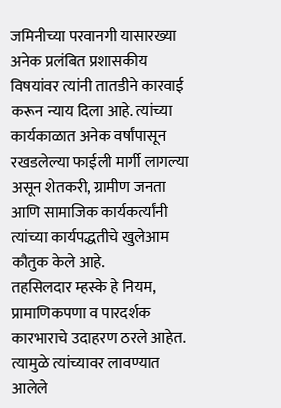जमिनीच्या परवानगी यासारख्या अनेक प्रलंबित प्रशासकीय विषयांवर त्यांनी तातडीने कारवाई करून न्याय दिला आहे. त्यांच्या कार्यकाळात अनेक वर्षांपासून रखडलेल्या फाईली मार्गी लागल्या असून शेतकरी, ग्रामीण जनता आणि सामाजिक कार्यकर्त्यांनी त्यांच्या कार्यपद्धतीचे खुलेआम कौतुक केले आहे.
तहसिलदार म्हस्के हे नियम, प्रामाणिकपणा व पारदर्शक कारभाराचे उदाहरण ठरले आहेत. त्यामुळे त्यांच्यावर लावण्यात आलेले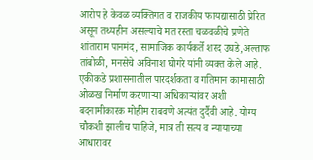आरोप हे केवळ व्यक्तिगत व राजकीय फायद्यासाठी प्रेरित असून तथ्यहीन असल्याचे मत रस्ता चळवळीचे प्रणेते शांताराम पानमंद, सामाजिक कार्यकर्ते शरद उघडे,अल्ताफ तांबोळी, मनसेचे अविनाश घोगरे यांनी व्यक्त केले आहे.
एकीकडे प्रशासनातील पारदर्शकता व गतिमान कामासाठी ओळख निर्माण करणाऱ्या अधिकाऱ्यांवर अशी बदनामीकारक मोहीम राबवणे अत्यंत दुर्दैवी आहे. योग्य चौकशी झालीच पाहिजे, मात्र ती सत्य व न्यायाच्या आधारावर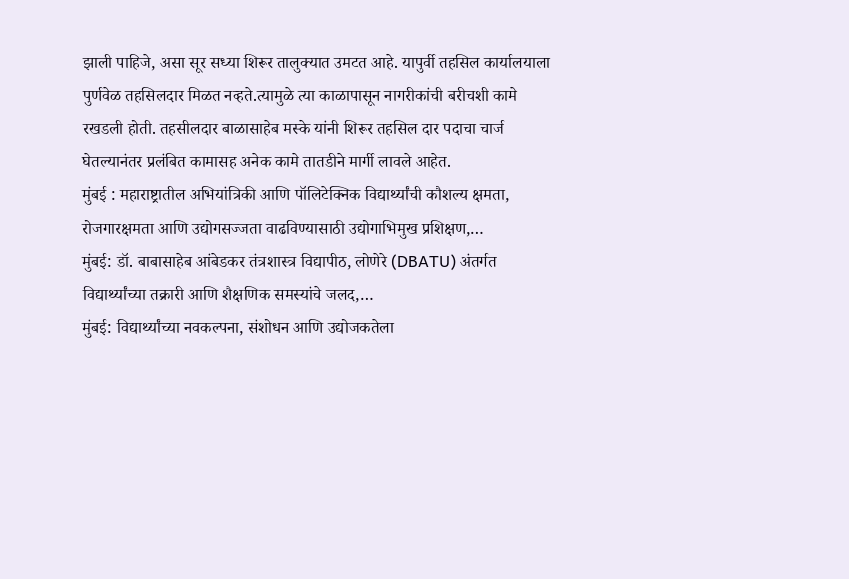झाली पाहिजे, असा सूर सध्या शिरूर तालुक्यात उमटत आहे. यापुर्वी तहसिल कार्यालयाला पुर्णवेळ तहसिलदार मिळत नव्हते.त्यामुळे त्या काळापासून नागरीकांची बरीचशी कामे रखडली होती. तहसीलदार बाळासाहेब मस्के यांनी शिरूर तहसिल दार पदाचा चार्ज घेतल्यानंतर प्रलंबित कामासह अनेक कामे तातडीने मार्गी लावले आहेत.
मुंबई : महाराष्ट्रातील अभियांत्रिकी आणि पॉलिटेक्निक विद्यार्थ्यांची कौशल्य क्षमता, रोजगारक्षमता आणि उद्योगसज्जता वाढविण्यासाठी उद्योगाभिमुख प्रशिक्षण,…
मुंबई: डॉ. बाबासाहेब आंबेडकर तंत्रशास्त्र विद्यापीठ, लोणेरे (DBATU) अंतर्गत विद्यार्थ्यांच्या तक्रारी आणि शैक्षणिक समस्यांचे जलद,…
मुंबई: विद्यार्थ्यांच्या नवकल्पना, संशोधन आणि उद्योजकतेला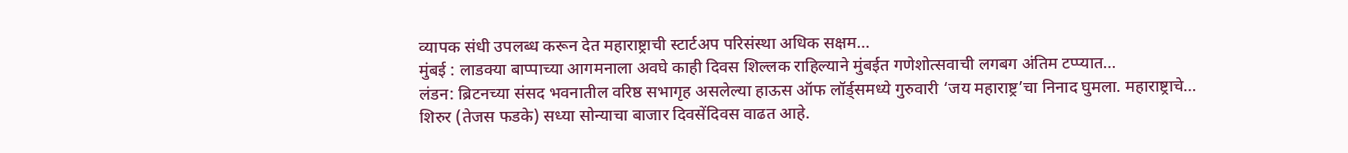व्यापक संधी उपलब्ध करून देत महाराष्ट्राची स्टार्टअप परिसंस्था अधिक सक्षम…
मुंबई : लाडक्या बाप्पाच्या आगमनाला अवघे काही दिवस शिल्लक राहिल्याने मुंबईत गणेशोत्सवाची लगबग अंतिम टप्प्यात…
लंडन: ब्रिटनच्या संसद भवनातील वरिष्ठ सभागृह असलेल्या हाऊस ऑफ लॉर्ड्समध्ये गुरुवारी ‘जय महाराष्ट्र’चा निनाद घुमला. महाराष्ट्राचे…
शिरुर (तेजस फडके) सध्या सोन्याचा बाजार दिवसेंदिवस वाढत आहे.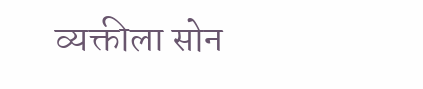व्यक्तीला सोन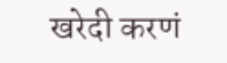खरेदी करणं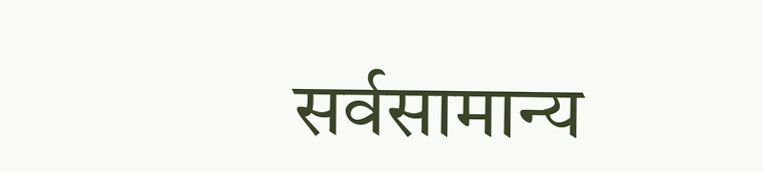सर्वसामान्य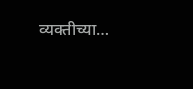व्यक्तीच्या…